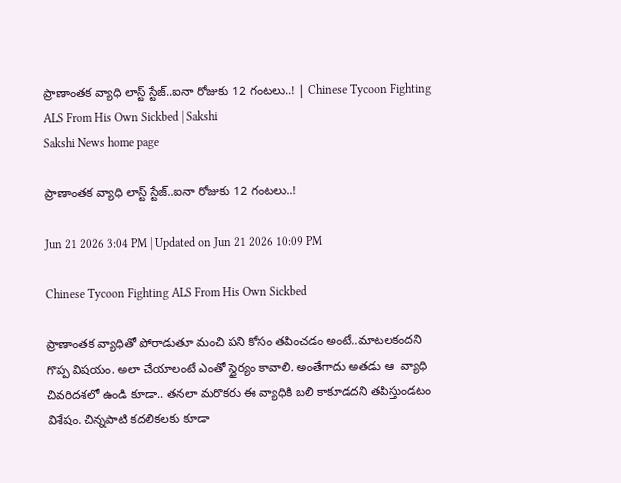ప్రాణాంతక వ్యాధి లాస్ట్‌ స్టేజ్‌..ఐనా రోజుకు 12 గంటలు..! | Chinese Tycoon Fighting ALS From His Own Sickbed | Sakshi
Sakshi News home page

ప్రాణాంతక వ్యాధి లాస్ట్‌ స్టేజ్‌..ఐనా రోజుకు 12 గంటలు..!

Jun 21 2026 3:04 PM | Updated on Jun 21 2026 10:09 PM

Chinese Tycoon Fighting ALS From His Own Sickbed

ప్రాణాంతక వ్యాధితో పోరాడుతూ మంచి పని కోసం తపించడం అంటే..మాటలకందని గొప్ప విషయం. అలా చేయాలంటే ఎంతో స్థైర్యం కావాలి. అంతేగాదు అతడు ఆ  వ్యాధి చివరిదశలో ఉండి కూడా.. తనలా మరొకరు ఈ వ్యాధికి బలి కాకూడదని తపిస్తుండటం విశేషం. చిన్నపాటి కదలికలకు కూడా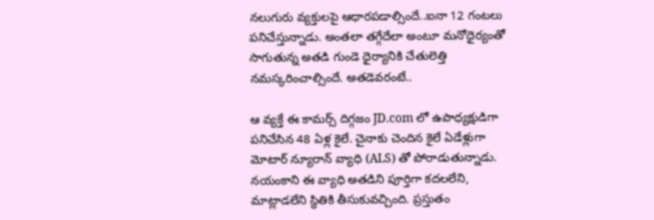నలుగురు వ్యక్తులపై ఆధారపడాల్సిందే..ఐనా 12 గంటలు పనిచేస్తున్నాడు. అంతలా తగ్గేదేలా అంటూ మనోధైర్యంతో సాగుతున్న అతడి గుండె ధైర్యానికి చేతులెత్తి నమస్కరించాల్సిందే. అతడెవరంటే..

ఆ వ్యక్తే ఈ కామర్స్‌ దిగ్గజం JD.com లో ఉపాధ్యక్షుడిగా పనిచేసిన 48 ఏళ్ల కైలే. చైనాకు చెందిన కైలే ఏడేళ్లుగా మోటార్ న్యూరాన్ వ్యాధి (ALS) తో పోరాడుతున్నాడు. నయంకాని ఈ వ్యాధి అతడిని పూర్తిగా కదలలేని, మాట్లాడలేని స్థితికి తీసుకువచ్చింది. ప్రస్తుతం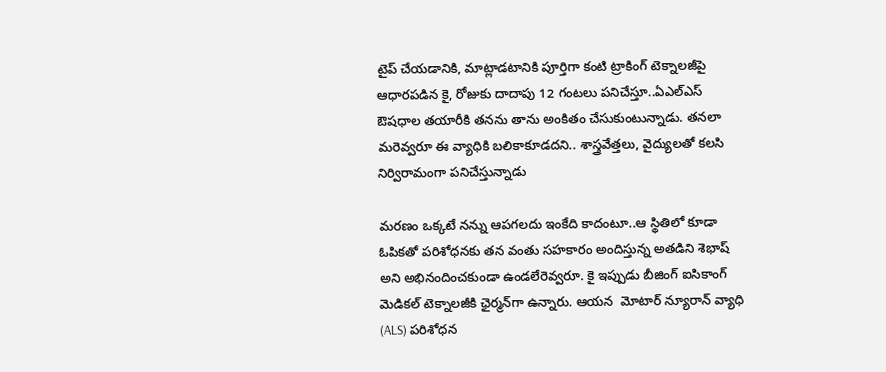టైప్‌ చేయడానికి, మాట్లాడటానికి పూర్తిగా కంటి ట్రాకింగ్‌ టెక్నాలజీపై ఆధారపడిన కై, రోజుకు దాదాపు 12 గంటలు పనిచేస్తూ..ఏఎల్‌ఎస్‌ ఔషధాల తయారీకి తనను తాను అంకితం చేసుకుంటున్నాడు. తనలా మరెవ్వరూ ఈ వ్యాధికి బలికాకూడదని.. శాస్త్రవేత్తలు, వైద్యులతో కలసి నిర్విరామంగా పనిచేస్తున్నాడు

మరణం ఒక్కటే నన్ను ఆపగలదు ఇంకేది కాదంటూ..ఆ స్థితిలో కూడా ఓపికతో పరిశోధనకు తన వంతు సహకారం అందిస్తున్న అతడిని శెభాష్‌ అని అభినందించకుండా ఉండలేరెవ్వరూ. కై ఇప్పుడు బీజింగ్ ఐసికాంగ్ మెడికల్ టెక్నాలజీకి ఛైర్మన్‌గా ఉన్నారు. ఆయన  మోటార్ న్యూరాన్ వ్యాధి (ALS) పరిశోధన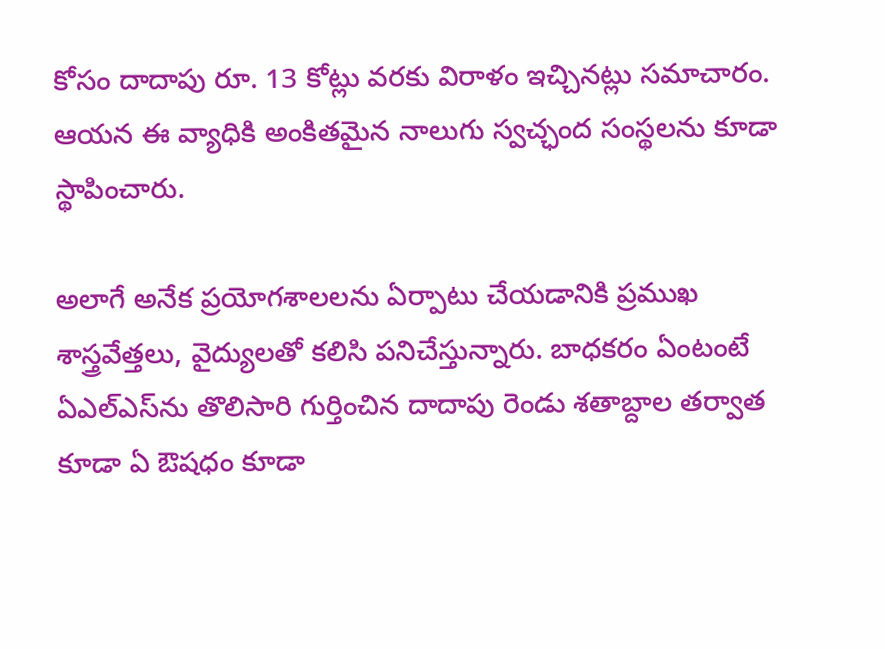కోసం దాదాపు రూ. 13 కోట్లు వరకు విరాళం ఇచ్చినట్లు సమాచారం. ఆయన ఈ వ్యాధికి అంకితమైన నాలుగు స్వచ్ఛంద సంస్థలను కూడా స్థాపించారు.

అలాగే అనేక ప్రయోగశాలలను ఏర్పాటు చేయడానికి ప్రముఖ శాస్త్రవేత్తలు, వైద్యులతో కలిసి పనిచేస్తున్నారు. బాధకరం ఏంటంటే ఏఎల్‌ఎస్‌ను తొలిసారి గుర్తించిన దాదాపు రెండు శతాబ్దాల తర్వాత కూడా ఏ ఔషధం కూడా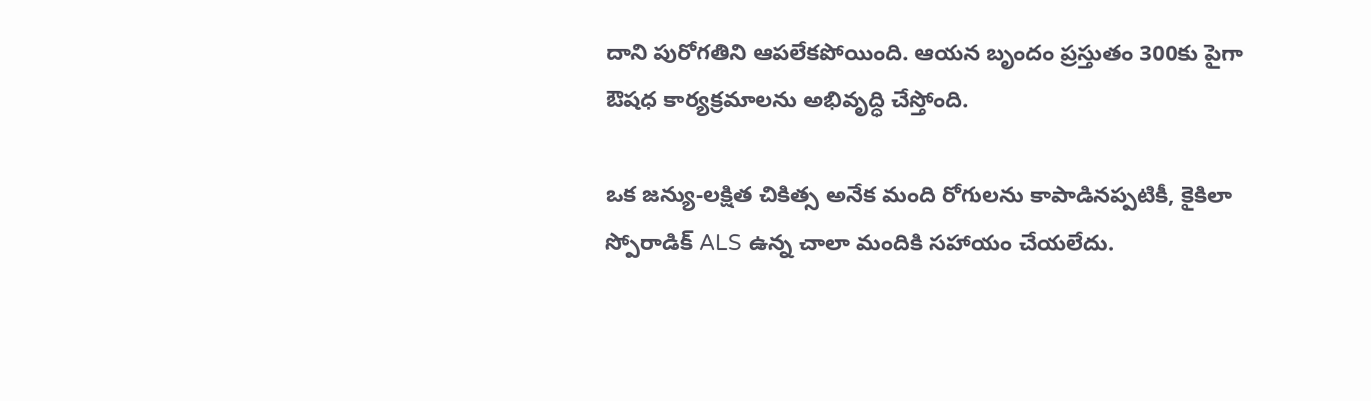దాని పురోగతిని ఆపలేకపోయింది. ఆయన బృందం ప్రస్తుతం 300కు పైగా ఔషధ కార్యక్రమాలను అభివృద్ధి చేస్తోంది.

ఒక జన్యు-లక్షిత చికిత్స అనేక మంది రోగులను కాపాడినప్పటికీ, కైకిలా స్పోరాడిక్ ALS ఉన్న చాలా మందికి సహాయం చేయలేదు.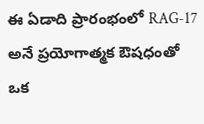ఈ ఏడాది ప్రారంభంలో RAG-17 అనే ప్రయోగాత్మక ఔషధంతో ఒక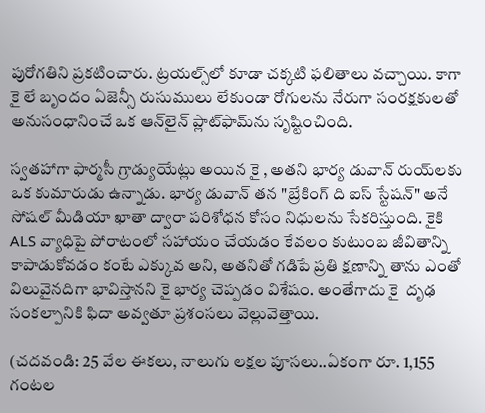పురోగతిని ప్రకటించారు. ట్రయల్స్‌లో కూడా చక్కటి ఫలితాలు వచ్చాయి. కాగా  కై లే బృందం ఏజెన్సీ రుసుములు లేకుండా రోగులను నేరుగా సంరక్షకులతో అనుసంధానించే ఒక ఆన్‌లైన్ ప్లాట్‌ఫామ్‌ను సృష్టించింది.

స్వతహాగా ఫార్మసీ గ్రాడ్యుయేట్లు అయిన కై , అతని భార్య డువాన్ రుయ్‌లకు ఒక కుమారుడు ఉన్నాడు. భార్య డువాన్ తన "బ్రేకింగ్ ది ఐస్ స్టేషన్" అనే సోషల్ మీడియా ఖాతా ద్వారా పరిశోధన కోసం నిధులను సేకరిస్తుంది. కైకి ALS వ్యాధిపై పోరాటంలో సహాయం చేయడం కేవలం కుటుంబ జీవితాన్ని కాపాడుకోవడం కంటే ఎక్కువ అని, అతనితో గడిపే ప్రతి క్షణాన్ని తాను ఎంతో విలువైనదిగా భావిస్తానని కై భార్య చెప్పడం విశేషం. అంతేగాదు కై  దృఢ సంకల్పానికి ఫిదా అవ్వతూ ప్రశంసలు వెల్లువెత్తాయి.

(చదవండి: 25 వేల ఈకలు, నాలుగు లక్షల పూసలు..ఏకంగా రూ. 1,155 గంటల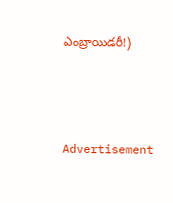ఎంబ్రాయిడరీ!)



Advertisement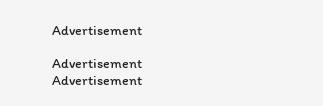Advertisement

Advertisement
Advertisement